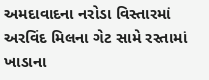અમદાવાદના નરોડા વિસ્તારમાં અરવિંદ મિલના ગેટ સામે રસ્તામાં ખાડાના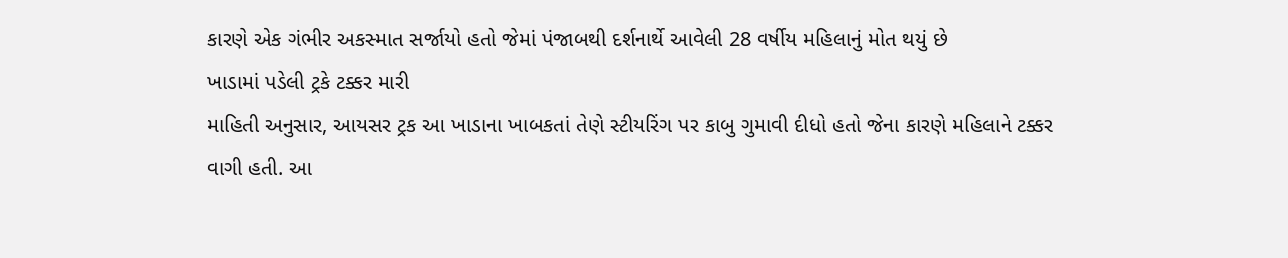કારણે એક ગંભીર અકસ્માત સર્જાયો હતો જેમાં પંજાબથી દર્શનાર્થે આવેલી 28 વર્ષીય મહિલાનું મોત થયું છે
ખાડામાં પડેલી ટ્રકે ટક્કર મારી
માહિતી અનુસાર, આયસર ટ્રક આ ખાડાના ખાબકતાં તેણે સ્ટીયરિંગ પર કાબુ ગુમાવી દીધો હતો જેના કારણે મહિલાને ટક્કર વાગી હતી. આ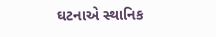ઘટનાએ સ્થાનિક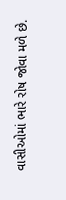વાસીઓમાં ભારે રોષ જોવા મળે છે.